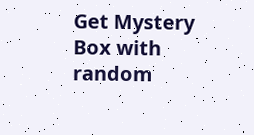Get Mystery Box with random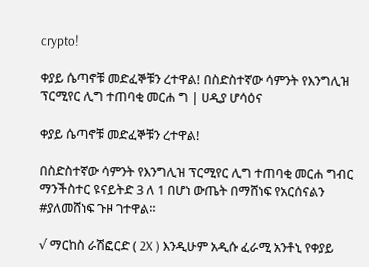crypto!

ቀያይ ሴጣኖቹ መድፈኞቹን ረተዋል! በስድስተኛው ሳምንት የእንግሊዝ ፕርሚየር ሊግ ተጠባቂ መርሐ ግ | ሀዲያ ሆሳዕና

ቀያይ ሴጣኖቹ መድፈኞቹን ረተዋል!

በስድስተኛው ሳምንት የእንግሊዝ ፕርሚየር ሊግ ተጠባቂ መርሐ ግብር ማንችስተር ዩናይትድ 3 ለ 1 በሆነ ውጤት በማሸነፍ የአርሰናልን #ያለመሸነፍ ጉዞ ገተዋል።

√ ማርከስ ራሽፎርድ ( 2X ) እንዲሁም አዲሱ ፈራሚ አንቶኒ የቀያይ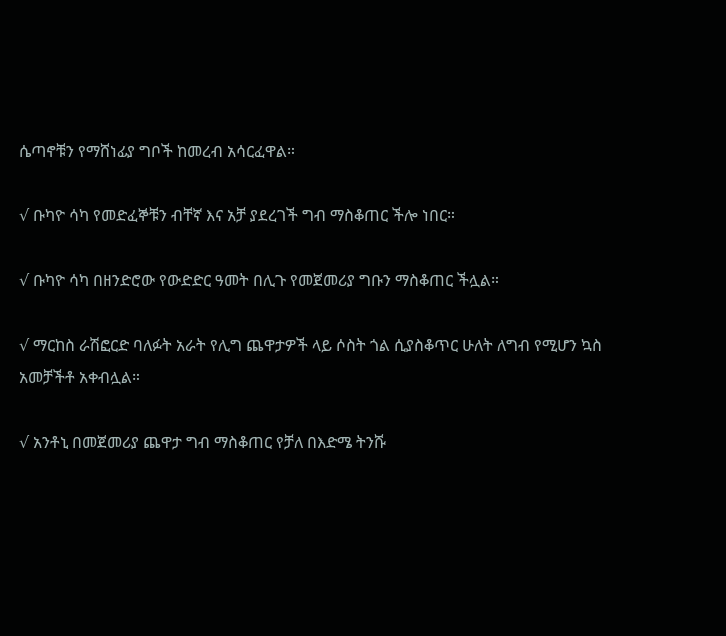ሴጣኖቹን የማሸነፊያ ግቦች ከመረብ አሳርፈዋል።

√ ቡካዮ ሳካ የመድፈኞቹን ብቸኛ እና አቻ ያደረገች ግብ ማስቆጠር ችሎ ነበር።

√ ቡካዮ ሳካ በዘንድሮው የውድድር ዓመት በሊጉ የመጀመሪያ ግቡን ማስቆጠር ችሏል።

√ ማርከስ ራሽፎርድ ባለፉት አራት የሊግ ጨዋታዎች ላይ ሶስት ጎል ሲያስቆጥር ሁለት ለግብ የሚሆን ኳስ አመቻችቶ አቀብሏል።

√ አንቶኒ በመጀመሪያ ጨዋታ ግብ ማስቆጠር የቻለ በእድሜ ትንሹ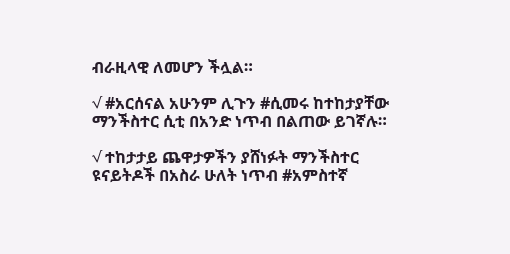ብራዚላዊ ለመሆን ችሏል።

√ #አርሰናል አሁንም ሊጉን #ሲመሩ ከተከታያቸው ማንችስተር ሲቲ በአንድ ነጥብ በልጠው ይገኛሉ።

√ ተከታታይ ጨዋታዎችን ያሸነፉት ማንችስተር ዩናይትዶች በአስራ ሁለት ነጥብ #አምስተኛ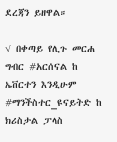ደረጃን ይዘዋል።

√ በቀጣይ የሊጉ መርሐ ግብር #አርሰናል ከ ኤቨርተን እንዲሁም #ማንችስተር_ዩናይትድ ከ ክሪስታል ፓላስ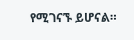የሚገናኙ ይሆናል።